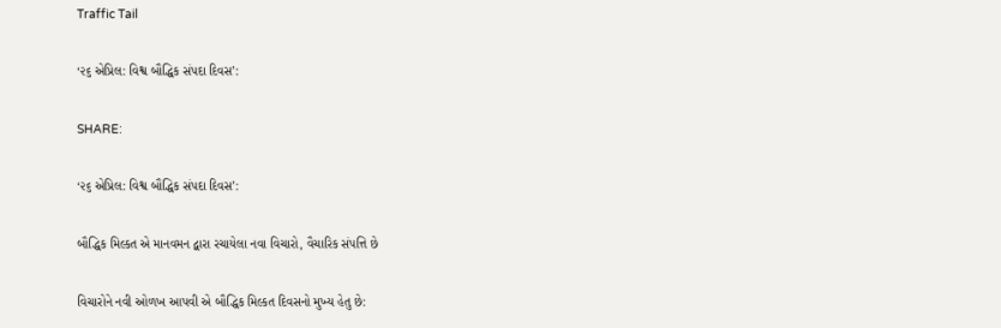Traffic Tail

‘૨૬ એપ્રિલ: વિશ્વ બૌદ્ધિક સંપદા દિવસ’:

SHARE:

‘૨૬ એપ્રિલ: વિશ્વ બૌદ્ધિક સંપદા દિવસ’:

બૌદ્ધિક મિલ્કત એ માનવમન દ્વારા રચાયેલા નવા વિચારો, વૈચારિક સંપત્તિ છે

વિચારોને નવી ઓળખ આપવી એ બૌદ્ધિક મિલ્કત દિવસનો મુખ્ય હેતુ છે: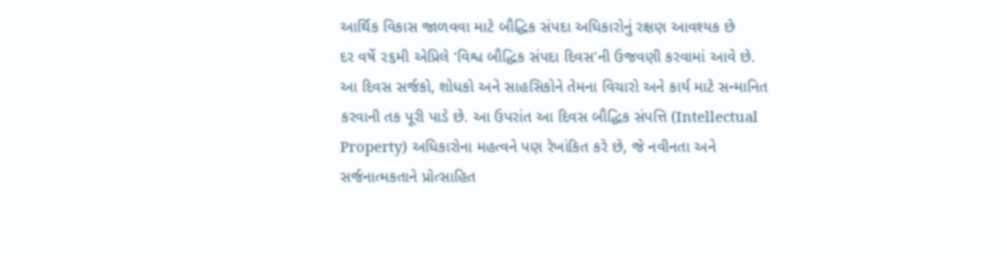આર્થિક વિકાસ જાળવવા માટે બૌદ્ધિક સંપદા અધિકારોનું રક્ષણ આવશ્યક છે
દર વર્ષે ૨૬મી એપ્રિલે ‘વિશ્વ બૌદ્ધિક સંપદા દિવસ’ની ઉજવણી કરવામાં આવે છે. આ દિવસ સર્જકો, શોધકો અને સાહસિકોને તેમના વિચારો અને કાર્ય માટે સન્માનિત કરવાની તક પૂરી પાડે છે. આ ઉપરાંત આ દિવસ બૌદ્ધિક સંપત્તિ (Intellectual Property) અધિકારોના મહત્વને પણ રેખાંકિત કરે છે, જે નવીનતા અને સર્જનાત્મકતાને પ્રોત્સાહિત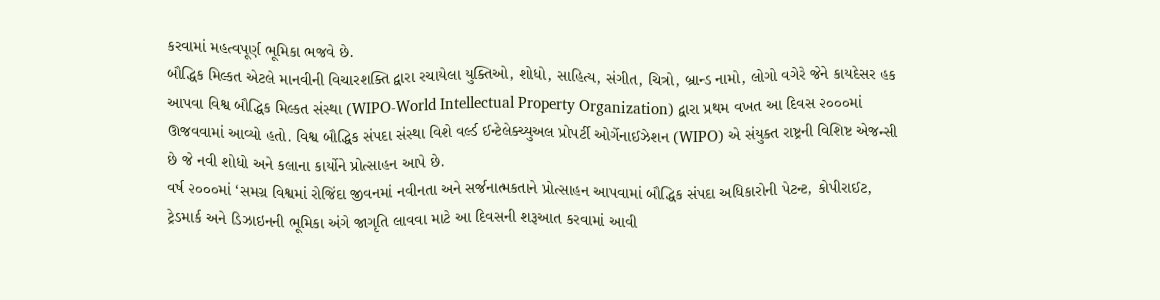કરવામાં મહત્વપૂર્ણ ભૂમિકા ભજવે છે.
બૌદ્ધિક મિલ્કત એટલે માનવીની વિચારશક્તિ દ્વારા રચાયેલા યુક્તિઓ, શોધો, સાહિત્ય, સંગીત, ચિત્રો, બ્રાન્ડ નામો, લોગો વગેરે જેને કાયદેસર હક આપવા વિશ્વ બૌદ્ધિક મિલ્કત સંસ્થા (WIPO-World Intellectual Property Organization) દ્વારા પ્રથમ વખત આ દિવસ ૨૦૦૦માં ઊજવવામાં આવ્યો હતો. વિશ્વ બૌદ્ધિક સંપદા સંસ્થા વિશે વર્લ્ડ ઈન્ટેલેક્ચ્યુઅલ પ્રોપર્ટી ઓર્ગેનાઈઝેશન (WIPO) એ સંયુક્ત રાષ્ટ્રની વિશિષ્ટ એજન્સી છે જે નવી શોધો અને કલાના કાર્યોને પ્રોત્સાહન આપે છે.
વર્ષ ૨૦૦૦માં ‘સમગ્ર વિશ્વમાં રોજિંદા જીવનમાં નવીનતા અને સર્જનાત્મકતાને પ્રોત્સાહન આપવામાં બૌદ્ધિક સંપદા અધિકારોની પેટન્ટ, કોપીરાઈટ, ટ્રેડમાર્ક અને ડિઝાઇનની ભૂમિકા અંગે જાગૃતિ લાવવા માટે આ દિવસની શરૂઆત કરવામાં આવી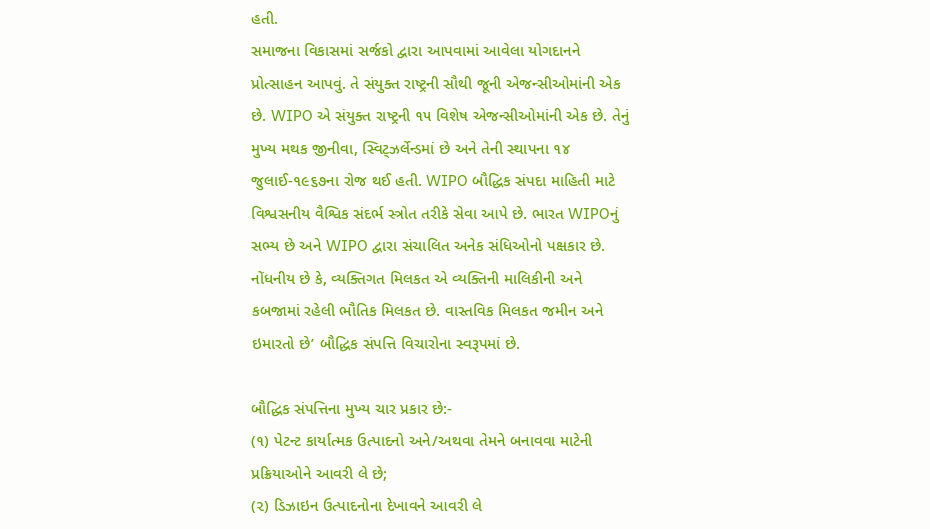હતી.
સમાજના વિકાસમાં સર્જકો દ્વારા આપવામાં આવેલા યોગદાનને પ્રોત્સાહન આપવું. તે સંયુક્ત રાષ્ટ્રની સૌથી જૂની એજન્સીઓમાંની એક છે. WIPO એ સંયુક્ત રાષ્ટ્રની ૧૫ વિશેષ એજન્સીઓમાંની એક છે. તેનું મુખ્ય મથક જીનીવા, સ્વિટ્ઝર્લેન્ડમાં છે અને તેની સ્થાપના ૧૪ જુલાઈ-૧૯૬૭ના રોજ થઈ હતી. WIPO બૌદ્ધિક સંપદા માહિતી માટે વિશ્વસનીય વૈશ્વિક સંદર્ભ સ્ત્રોત તરીકે સેવા આપે છે. ભારત WIPOનું સભ્ય છે અને WIPO દ્વારા સંચાલિત અનેક સંધિઓનો પક્ષકાર છે.
નોંધનીય છે કે, વ્યક્તિગત મિલકત એ વ્યક્તિની માલિકીની અને કબજામાં રહેલી ભૌતિક મિલકત છે. વાસ્તવિક મિલકત જમીન અને ઇમારતો છે’ બૌદ્ધિક સંપત્તિ વિચારોના સ્વરૂપમાં છે.

બૌદ્ધિક સંપત્તિના મુખ્ય ચાર પ્રકાર છે:-
(૧) પેટન્ટ કાર્યાત્મક ઉત્પાદનો અને/અથવા તેમને બનાવવા માટેની પ્રક્રિયાઓને આવરી લે છે;
(૨) ડિઝાઇન ઉત્પાદનોના દેખાવને આવરી લે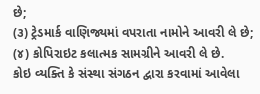છે;
(૩) ટ્રેડમાર્ક વાણિજ્યમાં વપરાતા નામોને આવરી લે છે;
(૪) કોપિરાઇટ કલાત્મક સામગ્રીને આવરી લે છે.
કોઇ વ્યક્તિ કે સંસ્થા સંગઠન દ્વારા કરવામાં આવેલા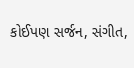કોઈપણ સર્જન, સંગીત,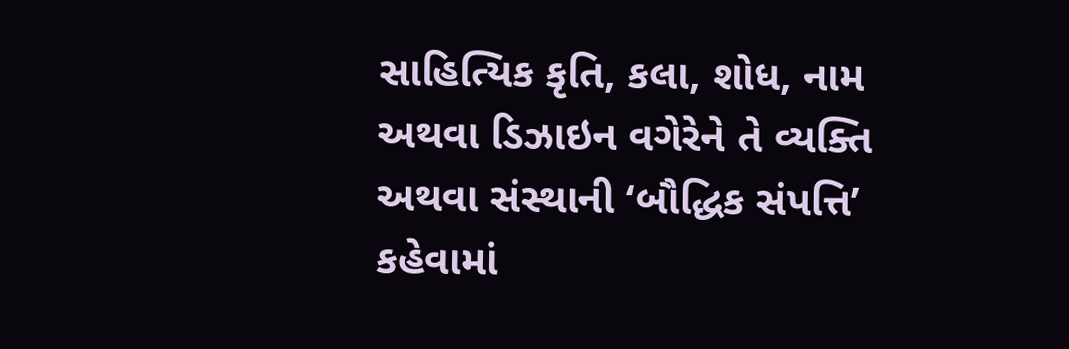સાહિત્યિક કૃતિ, કલા, શોધ, નામ અથવા ડિઝાઇન વગેરેને તે વ્યક્તિ અથવા સંસ્થાની ‘બૌદ્ધિક સંપત્તિ’ કહેવામાં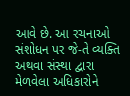આવે છે. આ રચનાઓ સંશોધન પર જે-તે વ્યક્તિ અથવા સંસ્થા દ્વારા મેળવેલા અધિકારોને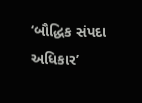‘બૌદ્ધિક સંપદા અધિકાર’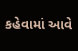કહેવામાં આવે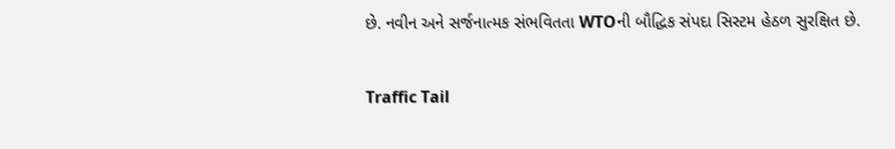છે. નવીન અને સર્જનાત્મક સંભવિતતા WTOની બૌદ્ધિક સંપદા સિસ્ટમ હેઠળ સુરક્ષિત છે.

Traffic Tail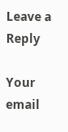Leave a Reply

Your email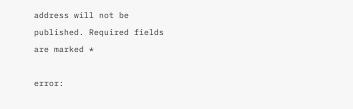address will not be published. Required fields are marked *

error: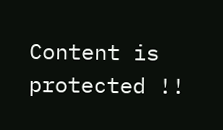Content is protected !!